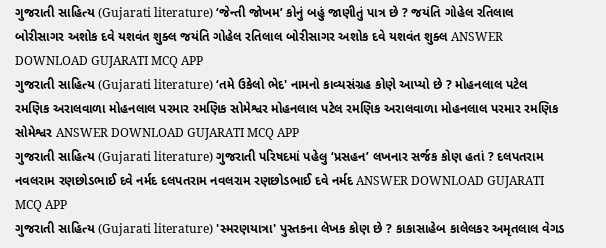ગુજરાતી સાહિત્ય (Gujarati literature) ‘જેન્તી જોખમ’ કોનું બહું જાણીતું પાત્ર છે ? જયંતિ ગોહેલ રતિલાલ બોરીસાગર અશોક દવે યશવંત શુક્લ જયંતિ ગોહેલ રતિલાલ બોરીસાગર અશોક દવે યશવંત શુક્લ ANSWER DOWNLOAD GUJARATI MCQ APP
ગુજરાતી સાહિત્ય (Gujarati literature) ‘તમે ઉકેલો ભેદ' નામનો કાવ્યસંગ્રહ કોણે આપ્યો છે ? મોહનલાલ પટેલ રમણિક અરાલવાળા મોહનલાલ પરમાર રમણિક સોમેશ્વર મોહનલાલ પટેલ રમણિક અરાલવાળા મોહનલાલ પરમાર રમણિક સોમેશ્વર ANSWER DOWNLOAD GUJARATI MCQ APP
ગુજરાતી સાહિત્ય (Gujarati literature) ગુજરાતી પરિષદમાં પહેલુ ‘પ્રસહન’ લખનાર સર્જક કોણ હતાં ? દલપતરામ નવલરામ રણછોડભાઈ દવે નર્મદ દલપતરામ નવલરામ રણછોડભાઈ દવે નર્મદ ANSWER DOWNLOAD GUJARATI MCQ APP
ગુજરાતી સાહિત્ય (Gujarati literature) 'સ્મરણયાત્રા' પુસ્તકના લેખક કોણ છે ? કાકાસાહેબ કાલેલકર અમૃતલાલ વેગડ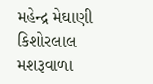મહેન્દ્ર મેઘાણી કિશોરલાલ મશરૂવાળા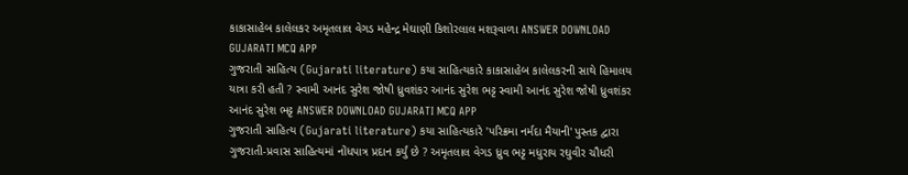કાકાસાહેબ કાલેલકર અમૃતલાલ વેગડ મહેન્દ્ર મેઘાણી કિશોરલાલ મશરૂવાળા ANSWER DOWNLOAD GUJARATI MCQ APP
ગુજરાતી સાહિત્ય (Gujarati literature) કયા સાહિત્યકારે કાકાસાહેબ કાલેલકરની સાથે હિમાલય યાત્રા કરી હતી ? સ્વામી આનંદ સુરેશ જોષી ધ્રુવશંકર આનંદ સુરેશ ભટ્ટ સ્વામી આનંદ સુરેશ જોષી ધ્રુવશંકર આનંદ સુરેશ ભટ્ટ ANSWER DOWNLOAD GUJARATI MCQ APP
ગુજરાતી સાહિત્ય (Gujarati literature) કયા સાહિત્યકારે 'પરિક્રમા નર્મદા મૈયાની' પુસ્તક દ્વારા ગુજરાતી-પ્રવાસ સાહિત્યમાં નોંધપાત્ર પ્રદાન કર્યું છે ? અમૃતલાલ વેગડ ધ્રુવ ભટ્ટ મધુરાય રઘુવીર ચૌધરી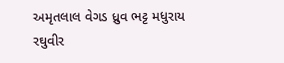અમૃતલાલ વેગડ ધ્રુવ ભટ્ટ મધુરાય રઘુવીર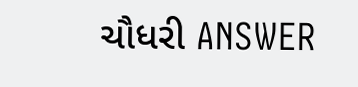ચૌધરી ANSWER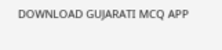DOWNLOAD GUJARATI MCQ APP